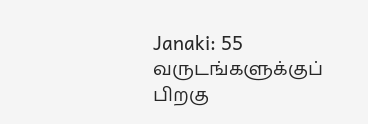Janaki: 55 வருடங்களுக்குப் பிறகு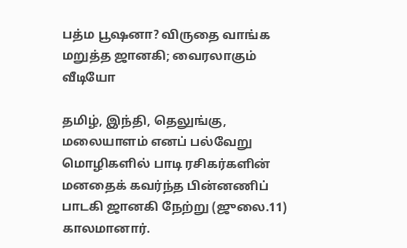பத்ம பூஷனா? விருதை வாங்க மறுத்த ஜானகி; வைரலாகும் வீடியோ

தமிழ், இந்தி, தெலுங்கு, மலையாளம் எனப் பல்வேறு மொழிகளில் பாடி ரசிகர்களின் மனதைக் கவர்ந்த பின்னணிப் பாடகி ஜானகி நேற்று (ஜுலை.11) காலமானார்.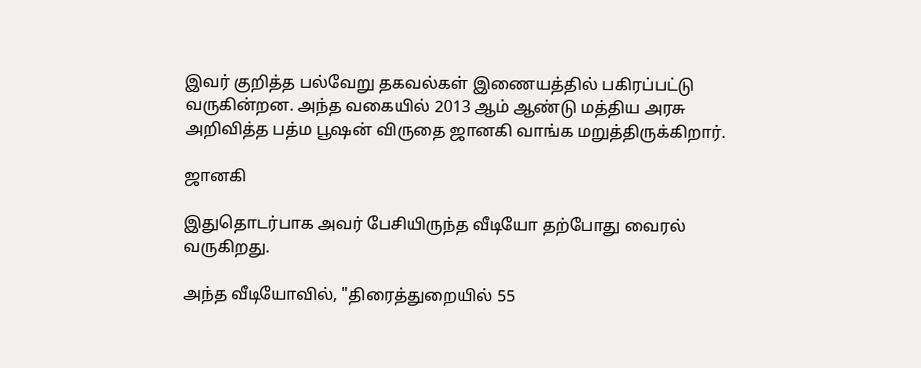இவர் குறித்த பல்வேறு தகவல்கள் இணையத்தில் பகிரப்பட்டு வருகின்றன. அந்த வகையில் 2013 ஆம் ஆண்டு மத்திய அரசு அறிவித்த பத்ம பூஷன் விருதை ஜானகி வாங்க மறுத்திருக்கிறார்.

ஜானகி

இதுதொடர்பாக அவர் பேசியிருந்த வீடியோ தற்போது வைரல் வருகிறது.

அந்த வீடியோவில், "திரைத்துறையில் 55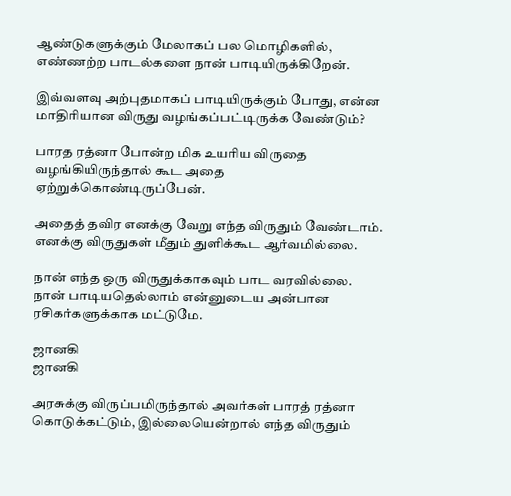ஆண்டுகளுக்கும் மேலாகப் பல மொழிகளில், எண்ணற்ற பாடல்களை நான் பாடியிருக்கிறேன்.

இவ்வளவு அற்புதமாகப் பாடியிருக்கும் போது, என்ன மாதிரியான விருது வழங்கப்பட்டிருக்க வேண்டும்?

பாரத ரத்னா போன்ற மிக உயரிய விருதை வழங்கியிருந்தால் கூட அதை ஏற்றுக்கொண்டிருப்பேன்.

அதைத் தவிர எனக்கு வேறு எந்த விருதும் வேண்டாம். எனக்கு விருதுகள் மீதும் துளிக்கூட ஆர்வமில்லை.

நான் எந்த ஒரு விருதுக்காகவும் பாட வரவில்லை. நான் பாடியதெல்லாம் என்னுடைய அன்பான ரசிகர்களுக்காக மட்டுமே.

ஜானகி
ஜானகி

அரசுக்கு விருப்பமிருந்தால் அவர்கள் பாரத் ரத்னா கொடுக்கட்டும், இல்லையென்றால் எந்த விருதும்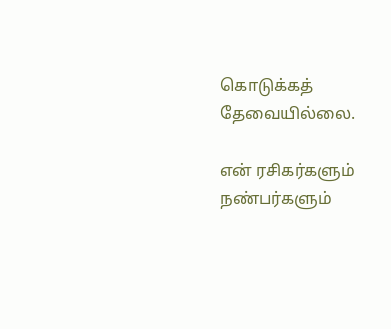கொடுக்கத் தேவையில்லை.

என் ரசிகர்களும் நண்பர்களும்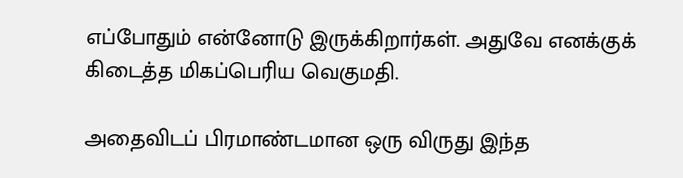எப்போதும் என்னோடு இருக்கிறார்கள். அதுவே எனக்குக் கிடைத்த மிகப்பெரிய வெகுமதி.

அதைவிடப் பிரமாண்டமான ஒரு விருது இந்த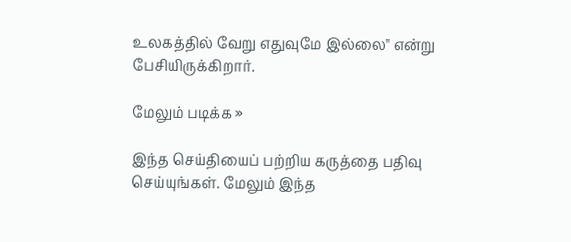உலகத்தில் வேறு எதுவுமே இல்லை" என்று பேசியிருக்கிறார்.

மேலும் படிக்க »

இந்த செய்தியைப் பற்றிய கருத்தை பதிவு செய்யுங்கள். மேலும் இந்த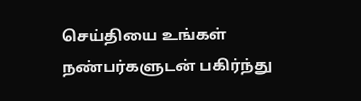செய்தியை உங்கள் நண்பர்களுடன் பகிர்ந்து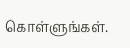கொள்ளுங்கள்.